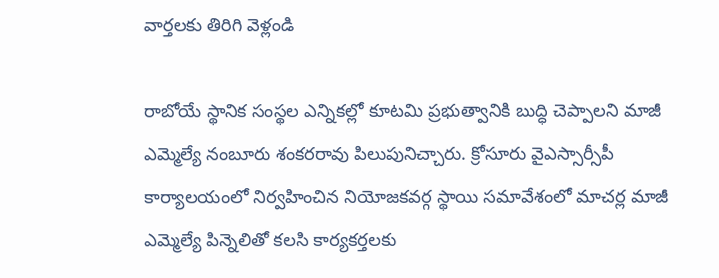వార్తలకు తిరిగి వెళ్లండి

రాబోయే స్థానిక సంస్థల ఎన్నికల్లో కూటమి ప్రభుత్వానికి బుద్ధి చెప్పాలని మాజీ ఎమ్మెల్యే నంబూరు శంకరరావు పిలుపునిచ్చారు. క్రోసూరు వైఎస్సార్సీపీ కార్యాలయంలో నిర్వహించిన నియోజకవర్గ స్థాయి సమావేశంలో మాచర్ల మాజీ ఎమ్మెల్యే పిన్నెలితో కలసి కార్యకర్తలకు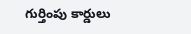గుర్తింపు కార్డులు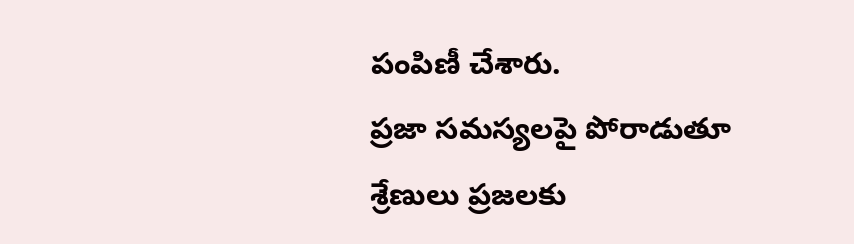పంపిణీ చేశారు.
ప్రజా సమస్యలపై పోరాడుతూ శ్రేణులు ప్రజలకు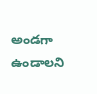అండగా ఉండాలని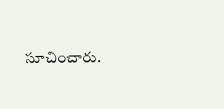సూచించారు.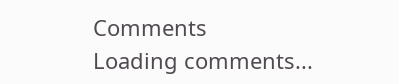Comments
Loading comments...